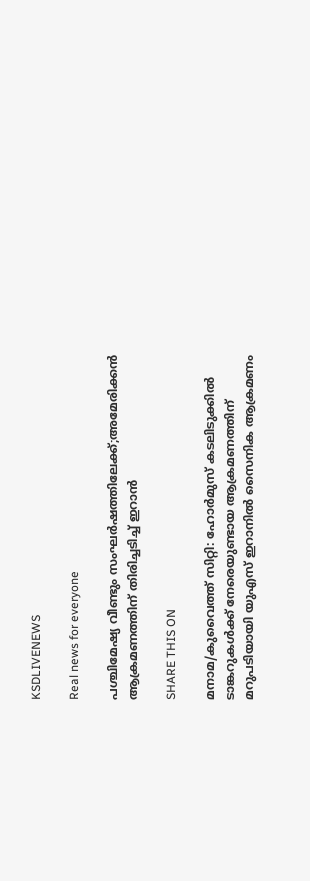KSDLIVENEWS

Real news for everyone

പശ്ചിമേഷ്യ വീണ്ടും സംഘര്‍ഷത്തിലേക്ക്;അമേരിക്കന്‍ ആക്രമണത്തിന് തിരിച്ചടിച്ച് ഇറാന്‍

SHARE THIS ON

മനാമ/കുവൈത്ത് സിറ്റി: ഹോര്‍മുസ് കടലിടുക്കില്‍ ടാങ്കറുകള്‍ക്ക് നേരെയുണ്ടായ ആക്രമണത്തിന് മറുപടിയായി യുഎസ് ഇറാനില്‍ സൈനിക ആക്രമണം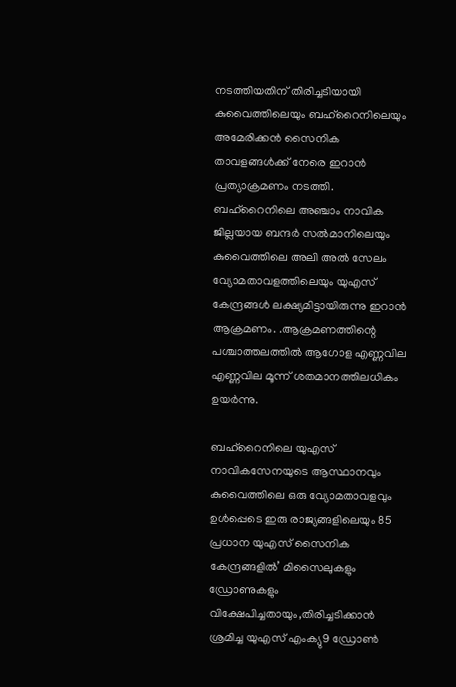നടത്തിയതിന് തിരിച്ചടിയായി കുവൈത്തിലെയും ബഹ്റൈനിലെയും അമേരിക്കന്‍ സൈനിക താവളങ്ങള്‍ക്ക് നേരെ ഇറാന്‍ പ്രത്യാക്രമണം നടത്തി.
ബഹ്റൈനിലെ അഞ്ചാം നാവിക ജില്ലയായ ബന്ദര്‍ സല്‍മാനിലെയും കുവൈത്തിലെ അലി അല്‍ സേലം വ്യോമതാവളത്തിലെയും യുഎസ് കേന്ദ്രങ്ങള്‍ ലക്ഷ്യമിട്ടായിരുന്നു ഇറാന്‍ ആക്രമണം. .ആക്രമണത്തിന്റെ പശ്ചാത്തലത്തില്‍ ആഗോള എണ്ണവില എണ്ണവില മൂന്ന് ശതമാനത്തിലധികം ഉയര്‍ന്നു.

ബഹ്റൈനിലെ യുഎസ് നാവികസേനയുടെ ആസ്ഥാനവും കുവൈത്തിലെ ഒരു വ്യോമതാവളവും ഉള്‍പ്പെടെ ഇരു രാജ്യങ്ങളിലെയും 85 പ്രധാന യുഎസ് സൈനിക കേന്ദ്രങ്ങളില്‍’ മിസൈലുകളും ഡ്രോണുകളും വിക്ഷേപിച്ചതായും,തിരിച്ചടിക്കാന്‍ ശ്രമിച്ച യുഎസ് എംക്യു9 ഡ്രോണ്‍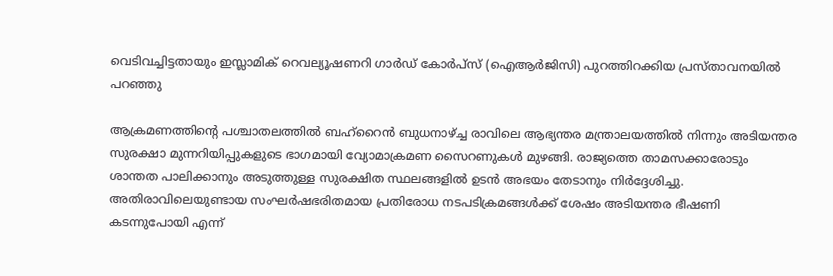വെടിവച്ചിട്ടതായും ഇസ്ലാമിക് റെവല്യൂഷണറി ഗാര്‍ഡ് കോര്‍പ്‌സ് (ഐആര്‍ജിസി) പുറത്തിറക്കിയ പ്രസ്താവനയില്‍ പറഞ്ഞു

ആക്രമണത്തിന്റെ പശ്ചാതലത്തില്‍ ബഹ്റൈന്‍ ബുധനാഴ്ച്ച രാവിലെ ആഭ്യന്തര മന്ത്രാലയത്തില്‍ നിന്നും അടിയന്തര സുരക്ഷാ മുന്നറിയിപ്പുകളുടെ ഭാഗമായി വ്യോമാക്രമണ സൈറണുകള്‍ മുഴങ്ങി. രാജ്യത്തെ താമസക്കാരോടും ശാന്തത പാലിക്കാനും അടുത്തുള്ള സുരക്ഷിത സ്ഥലങ്ങളില്‍ ഉടന്‍ അഭയം തേടാനും നിര്‍ദ്ദേശിച്ചു. അതിരാവിലെയുണ്ടായ സംഘര്‍ഷഭരിതമായ പ്രതിരോധ നടപടിക്രമങ്ങള്‍ക്ക് ശേഷം അടിയന്തര ഭീഷണി കടന്നുപോയി എന്ന്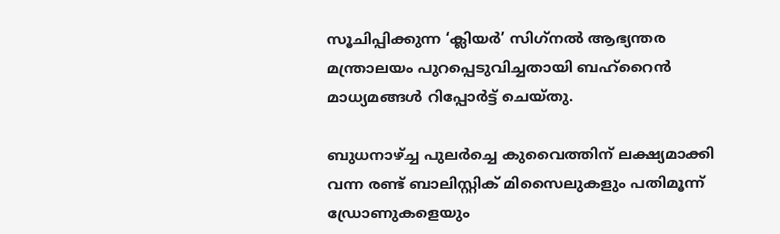സൂചിപ്പിക്കുന്ന ‘ക്ലിയര്‍’ സിഗ്‌നല്‍ ആഭ്യന്തര മന്ത്രാലയം പുറപ്പെടുവിച്ചതായി ബഹ്റൈന്‍ മാധ്യമങ്ങള്‍ റിപ്പോര്‍ട്ട് ചെയ്തു.

ബുധനാഴ്ച്ച പുലര്‍ച്ചെ കുവൈത്തിന് ലക്ഷ്യമാക്കി വന്ന രണ്ട് ബാലിസ്റ്റിക് മിസൈലുകളും പതിമൂന്ന് ഡ്രോണുകളെയും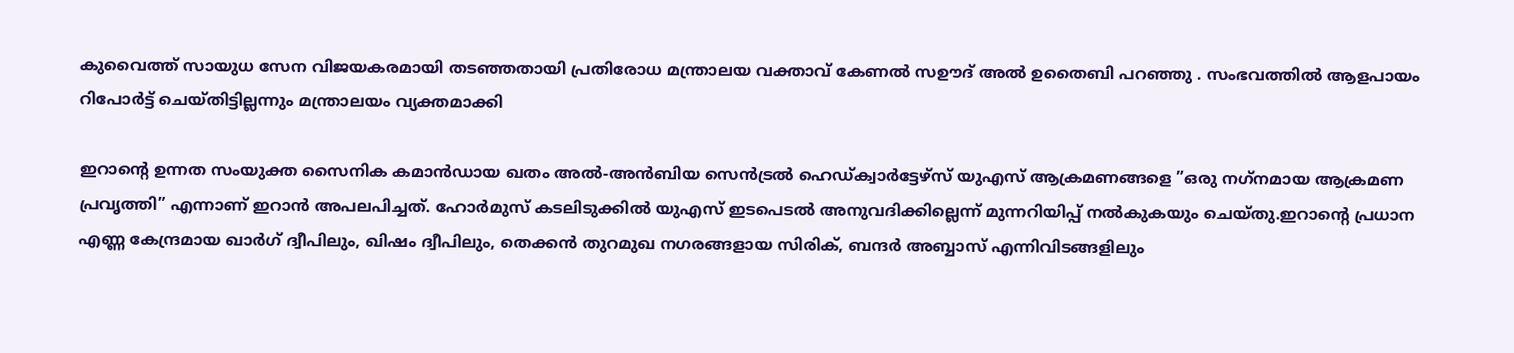കുവൈത്ത് സായുധ സേന വിജയകരമായി തടഞ്ഞതായി പ്രതിരോധ മന്ത്രാലയ വക്താവ് കേണല്‍ സഊദ് അല്‍ ഉതൈബി പറഞ്ഞു . സംഭവത്തില്‍ ആളപായം റിപോര്‍ട്ട് ചെയ്തിട്ടില്ലന്നും മന്ത്രാലയം വ്യക്തമാക്കി

ഇറാന്റെ ഉന്നത സംയുക്ത സൈനിക കമാന്‍ഡായ ഖതം അല്‍-അന്‍ബിയ സെന്‍ട്രല്‍ ഹെഡ്ക്വാര്‍ട്ടേഴ്സ് യുഎസ് ആക്രമണങ്ങളെ ”ഒരു നഗ്‌നമായ ആക്രമണ പ്രവൃത്തി” എന്നാണ് ഇറാന്‍ അപലപിച്ചത്. ഹോര്‍മുസ് കടലിടുക്കില്‍ യുഎസ് ഇടപെടല്‍ അനുവദിക്കില്ലെന്ന് മുന്നറിയിപ്പ് നല്‍കുകയും ചെയ്തു.ഇറാന്റെ പ്രധാന എണ്ണ കേന്ദ്രമായ ഖാര്‍ഗ് ദ്വീപിലും, ഖിഷം ദ്വീപിലും, തെക്കന്‍ തുറമുഖ നഗരങ്ങളായ സിരിക്, ബന്ദര്‍ അബ്ബാസ് എന്നിവിടങ്ങളിലും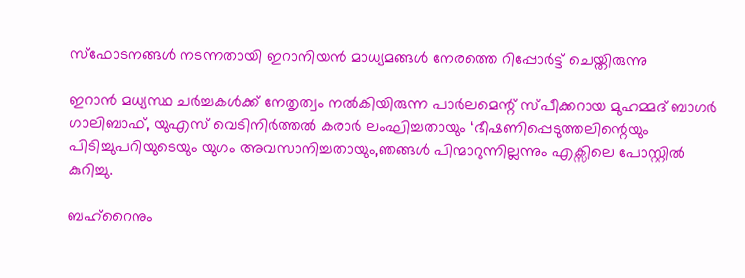സ്‌ഫോടനങ്ങള്‍ നടന്നതായി ഇറാനിയന്‍ മാധ്യമങ്ങള്‍ നേരത്തെ റിപ്പോര്‍ട്ട് ചെയ്തിരുന്നു

ഇറാന്‍ മധ്യസ്ഥ ചര്‍ച്ചകള്‍ക്ക് നേതൃത്വം നല്‍കിയിരുന്ന പാര്‍ലമെന്റ് സ്പീക്കറായ മുഹമ്മദ് ബാഗര്‍ ഗാലിബാഫ്, യുഎസ് വെടിനിര്‍ത്തല്‍ കരാര്‍ ലംഘിച്ചതായും ‘ഭീഷണിപ്പെടുത്തലിന്റെയും പിടിച്ചുപറിയുടെയും യുഗം അവസാനിച്ചതായും,ഞങ്ങള്‍ പിന്മാറുന്നില്ലന്നും എക്സിലെ പോസ്റ്റില്‍ കുറിച്ചു.

ബഹ്റൈനും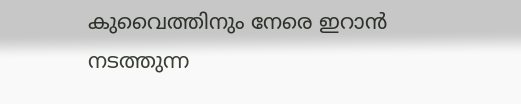കുവൈത്തിനും നേരെ ഇറാന്‍ നടത്തുന്ന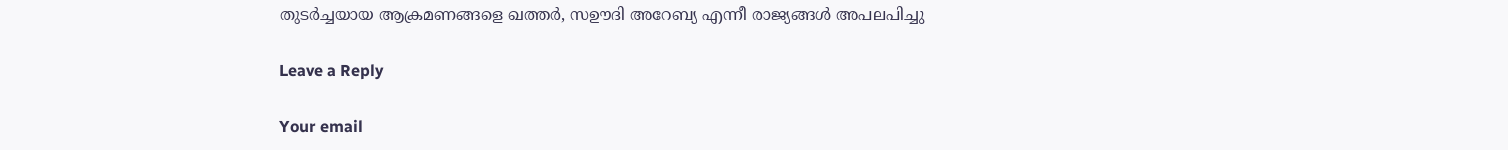തുടര്‍ച്ചയായ ആക്രമണങ്ങളെ ഖത്തര്‍, സഊദി അറേബ്യ എന്നീ രാജ്യങ്ങള്‍ അപലപിച്ചു

Leave a Reply

Your email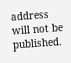address will not be published.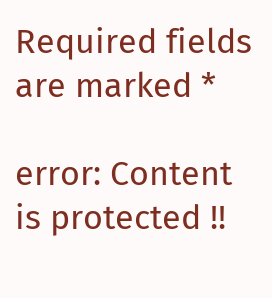Required fields are marked *

error: Content is protected !!